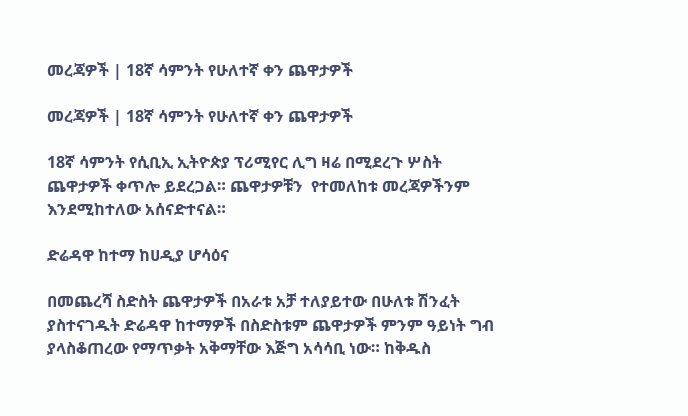መረጃዎች | 18ኛ ሳምንት የሁለተኛ ቀን ጨዋታዎች

መረጃዎች | 18ኛ ሳምንት የሁለተኛ ቀን ጨዋታዎች

18ኛ ሳምንት የሲቢኢ ኢትዮጵያ ፕሪሚየር ሊግ ዛሬ በሚደረጉ ሦስት ጨዋታዎች ቀጥሎ ይደረጋል። ጨዋታዎቹን  የተመለከቱ መረጃዎችንም እንደሚከተለው አሰናድተናል።

ድሬዳዋ ከተማ ከሀዲያ ሆሳዕና

በመጨረሻ ስድስት ጨዋታዎች በአራቱ አቻ ተለያይተው በሁለቱ ሽንፈት ያስተናገዱት ድሬዳዋ ከተማዎች በስድስቱም ጨዋታዎች ምንም ዓይነት ግብ ያላስቆጠረው የማጥቃት አቅማቸው እጅግ አሳሳቢ ነው። ከቅዱስ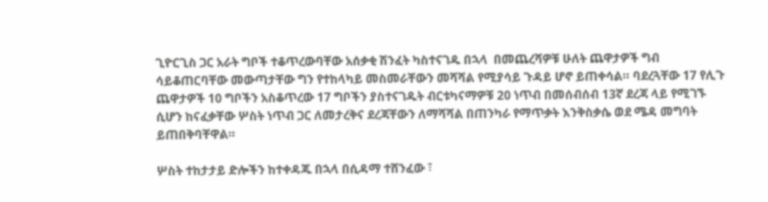ጊዮርጊስ ጋር አራት ግቦች ተቆጥረውባቸው አሰቃቂ ሽንፈት ካስተናገዱ በኋላ  በመጨረሻዎቹ ሁለት ጨዋታዎች ግብ ሳይቆጠርባቸው መውጣታቸው ግን የተከላካይ መስመራቸውን መሻሻል የሚያሳይ ጉዳይ ሆኖ ይጠቀሳል። ባደረጓቸው 17 የሊጉ ጨዋታዎች 10 ግቦችን አስቆጥረው 17 ግቦችን ያስተናገዱት ብርቱካናማዎቹ 20 ነጥብ በመሰብሰብ 13ኛ ደረጃ ላይ የሚገኙ ሲሆን ከናፈቃቸው ሦስት ነጥብ ጋር ለመታረቅና ደረጃቸውን ለማሻሻል በጠንካራ የማጥቃት እንቅስቃሴ ወደ ሜዳ መግባት ይጠበቅባቸዋል።

ሦስት ተከታታይ ድሎችን ከተቀዳጁ በኋላ በሲዳማ ተሸንፈው ፣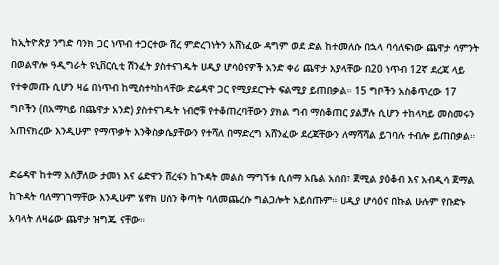ከኢትዮጵያ ንግድ ባንክ ጋር ነጥብ ተጋርተው ሽረ ምድረገነትን አሸነፈው ዳግም ወደ ድል ከተመለሱ በኋላ ባሳለፍነው ጨዋታ ሳምንት በወልዋሎ ዓዲግራት ዩኒቨርሲቲ ሽንፈት ያስተናገዱት ሀዲያ ሆሳዕናዎች አንድ ቀሪ ጨዋታ እያላቸው በ20 ነጥብ 12ኛ ደረጃ ላይ የተቀመጡ ሲሆን ዛሬ በነጥብ ከሚስተካከላቸው ድሬዳዋ ጋር የሚያደርጉት ፍልሚያ ይጠበቃል። 15 ግቦችን አስቆጥረው 17 ግቦችን (በአማካይ በጨዋታ አንድ) ያስተናገዱት ነብሮቹ የተቆጠረባቸውን ያክል ግብ ማስቆጠር ያልቻሉ ሲሆን ተከላካይ መስመሩን አጠናክረው እንዲሁም የማጥቃት እንቅስቃሴያቸውን የተሻለ በማድረግ አሸንፈው ደረጃቸውን ለማሻሻል ይገባሉ ተብሎ ይጠበቃል።

ድሬዳዋ ከተማ አስቻለው ታመነ እና ሬድዋን ሸረፋን ከጉዳት መልስ ማግኘቱ ሲሰማ አቤል አሰበ፣ ጀሚል ያዕቆብ እና አብዲሳ ጀማል ከጉዳት ባለማገገማቸው እንዲሁም ሄኖክ ሀሰን ቅጣት ባለመጨረሱ ግልጋሎት አይሰጡም። ሀዲያ ሆሳዕና በኩል ሁሉም የቡድኑ አባላት ለዛሬው ጨዋታ ዝግጁ ናቸው።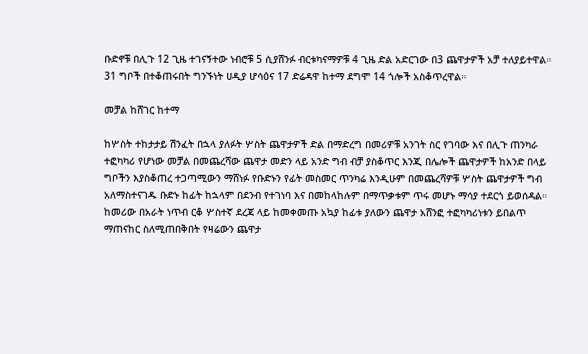ቡድኖቹ በሊጉ 12 ጊዜ ተገናኝተው ነብሮቹ 5 ሲያሸንፉ ብርቱካናማዎቹ 4 ጊዜ ድል አድርገው በ3 ጨዋታዎች አቻ ተለያይተዋል። 31 ግቦች በተቆጠሩበት ግንኙነት ሀዲያ ሆሳዕና 17 ድሬዳዋ ከተማ ደግሞ 14 ጎሎች አስቆጥረዋል።

መቻል ከሸገር ከተማ

ከሦስት ተከታታይ ሽንፈት በኋላ ያለፉት ሦስት ጨዋታዎች ድል በማድረግ በመሪዎቹ አንገት ስር የገባው እና በሊጉ ጠንካራ ተፎካካሪ የሆነው መቻል በመጨረሻው ጨዋታ መድን ላይ አንድ ግብ ብቻ ያስቆጥር እንጂ በሌሎች ጨዋታዎች ከአንድ በላይ ግቦችን እያስቆጠረ ተጋጣሚውን ማሸነፉ የቡድኑን የፊት መስመር ጥንካሬ እንዲሁም በመጨረሻዎቹ ሦስት ጨዋታዎች ግብ አለማስተናገዱ ቡድኑ ከፊት ከኋላም በደንብ የተገነባ እና በመከላከሉም በማጥቃቱም ጥሩ መሆኑ ማሳያ ተደርጎ ይወሰዳል። ከመሪው በአራት ነጥብ ርቆ ሦስተኛ ደረጃ ላይ ከመቀመጡ አኳያ ከፊቱ ያለውን ጨዋታ አሸንፎ ተፎካካሪነቱን ይበልጥ ማጠናከር ስለሚጠበቅበት የዛሬውን ጨዋታ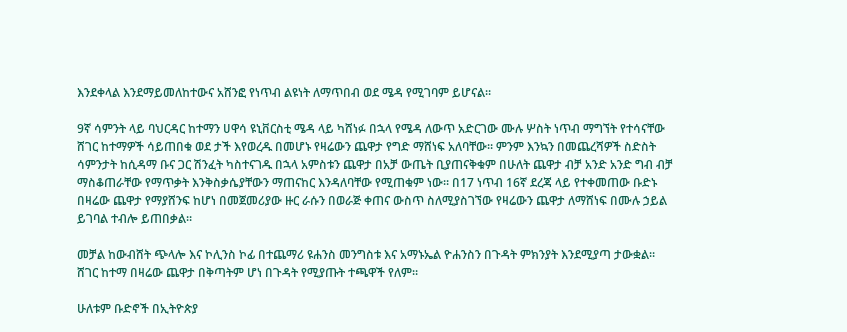እንደቀላል እንደማይመለከተውና አሸንፎ የነጥብ ልዩነት ለማጥበብ ወደ ሜዳ የሚገባም ይሆናል።

9ኛ ሳምንት ላይ ባህርዳር ከተማን ሀዋሳ ዩኒቨርስቲ ሜዳ ላይ ካሸነፉ በኋላ የሜዳ ለውጥ አድርገው ሙሉ ሦስት ነጥብ ማግኘት የተሳናቸው ሸገር ከተማዎች ሳይጠበቁ ወደ ታች እየወረዱ በመሆኑ የዛሬውን ጨዋታ የግድ ማሸነፍ አለባቸው። ምንም እንኳን በመጨረሻዎች ስድስት ሳምንታት ከሲዳማ ቡና ጋር ሽንፈት ካስተናገዱ በኋላ አምስቱን ጨዋታ በአቻ ውጤት ቢያጠናቅቁም በሁለት ጨዋታ ብቻ አንድ አንድ ግብ ብቻ ማስቆጠራቸው የማጥቃት እንቅስቃሴያቸውን ማጠናከር እንዳለባቸው የሚጠቁም ነው። በ17 ነጥብ 16ኛ ደረጃ ላይ የተቀመጠው ቡድኑ በዛሬው ጨዋታ የማያሸንፍ ከሆነ በመጀመሪያው ዙር ራሱን በወራጅ ቀጠና ውስጥ ስለሚያስገኘው የዛሬውን ጨዋታ ለማሸነፍ በሙሉ ኃይል ይገባል ተብሎ ይጠበቃል።

መቻል ከውብሸት ጭላሎ እና ኮሊንስ ኮፊ በተጨማሪ ዩሐንስ መንግስቱ እና አማኑኤል ዮሐንስን በጉዳት ምክንያት እንደሚያጣ ታውቋል። ሸገር ከተማ በዛሬው ጨዋታ በቅጣትም ሆነ በጉዳት የሚያጡት ተጫዋች የለም።

ሁለቱም ቡድኖች በኢትዮጵያ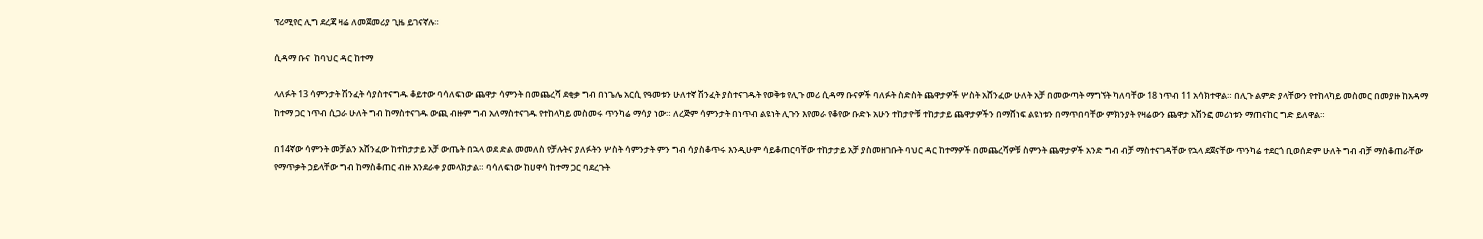ፕሪሚየር ሊግ ደረጃ ዛሬ ለመጀመሪያ ጊዜ ይገናኛሉ።

ሲዳማ ቡና  ከባህር ዳር ከተማ

ላለፉት 13 ሳምንታት ሽንፈት ሳያስተናግዱ ቆይተው ባሳለፍነው ጨዋታ ሳምንት በመጨረሻ ደቂቃ ግብ በነጌሌ አርሲ የዓመቱን ሁለተኛ ሽንፈት ያስተናገዱት የወቅቱ የሊጉ መሪ ሲዳማ ቡናዎች ባለፉት ስድስት ጨዋታዎች ሦስት አሸንፈው ሁለት አቻ በመውጣት ማግኘት ካለባቸው 18 ነጥብ 11 አሳክተዋል። በሊጉ ልምድ ያላቸውን የተከላካይ መስመር በመያዙ ከአዳማ ከተማ ጋር ነጥብ ሲጋራ ሁለት ግብ ከማስተናገዱ ውጪ ብዙም ግብ አለማስተናገዱ የተከላካይ መስመሩ ጥንካሬ ማሳያ ነው። ለረጅም ሳምንታት በነጥብ ልዩነት ሊጉን እየመራ የቆየው ቡድኑ አሁን ተከታዮቹ ተከታታይ ጨዋታዎችን በማሸነፍ ልዩነቱን በማጥበባቸው ምክንያት የዛሬውን ጨዋታ አሽንፎ መሪነቱን ማጠናከር ግድ ይለዋል።

በ14ኛው ሳምንት መቻልን አሸንፈው ከተከታታይ አቻ ውጤት በኋላ ወደ ድል መመለስ የቻሉትና ያለፉትን ሦስት ሳምንታት ምን ግብ ሳያስቆጥሩ እንዲሁም ሳይቆጠርባቸው ተከታታይ አቻ ያስመዘገቡት ባህር ዳር ከተማዎች በመጨረሻዎቹ ስምንት ጨዋታዎች አንድ ግብ ብቻ ማስተናገዳቸው የኋላ ደጀናቸው ጥንካሬ ተደርጎ ቢወሰድም ሁለት ግብ ብቻ ማስቆጠራቸው የማጥቃት ኃይላቸው ግብ ከማስቆጠር ብዙ እንደራቀ ያመላክታል። ባሳለፍነው ከሀዋሳ ከተማ ጋር ባደረጉት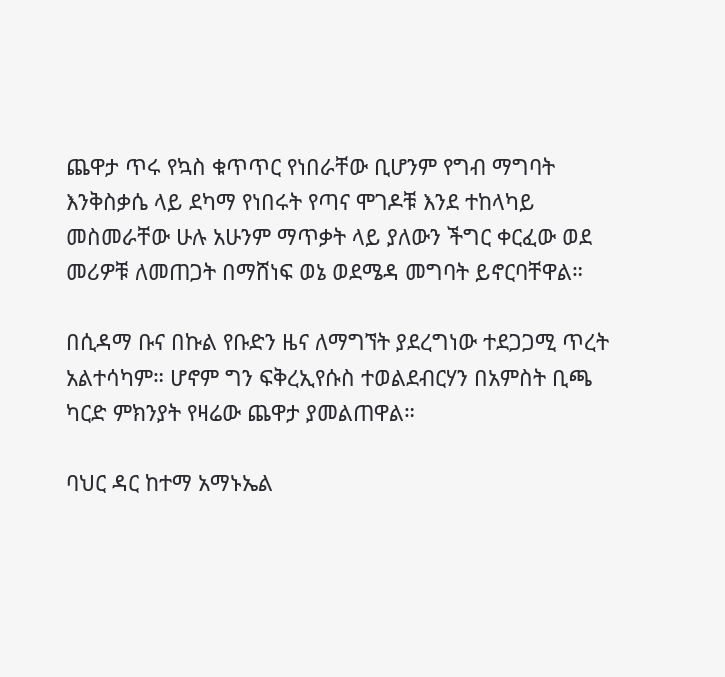ጨዋታ ጥሩ የኳስ ቁጥጥር የነበራቸው ቢሆንም የግብ ማግባት እንቅስቃሴ ላይ ደካማ የነበሩት የጣና ሞገዶቹ እንደ ተከላካይ መስመራቸው ሁሉ አሁንም ማጥቃት ላይ ያለውን ችግር ቀርፈው ወደ መሪዎቹ ለመጠጋት በማሸነፍ ወኔ ወደሜዳ መግባት ይኖርባቸዋል።

በሲዳማ ቡና በኩል የቡድን ዜና ለማግኘት ያደረግነው ተደጋጋሚ ጥረት አልተሳካም። ሆኖም ግን ፍቅረኢየሱስ ተወልደብርሃን በአምስት ቢጫ ካርድ ምክንያት የዛሬው ጨዋታ ያመልጠዋል።

ባህር ዳር ከተማ አማኑኤል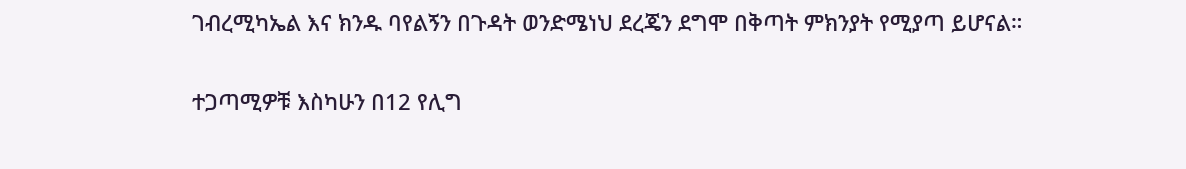ገብረሚካኤል እና ክንዱ ባየልኝን በጉዳት ወንድሜነህ ደረጄን ደግሞ በቅጣት ምክንያት የሚያጣ ይሆናል።

ተጋጣሚዎቹ እስካሁን በ12 የሊግ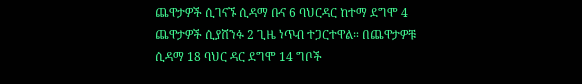ጨዋታዎች ሲገናኙ ሲዳማ ቡና 6 ባህርዳር ከተማ ደግሞ 4 ጨዋታዎች ሲያሸንፉ 2 ጊዜ ነጥብ ተጋርተዋል። በጨዋታዎቹ ሲዳማ 18 ባህር ዳር ደግሞ 14 ግቦች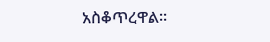አስቆጥረዋል።